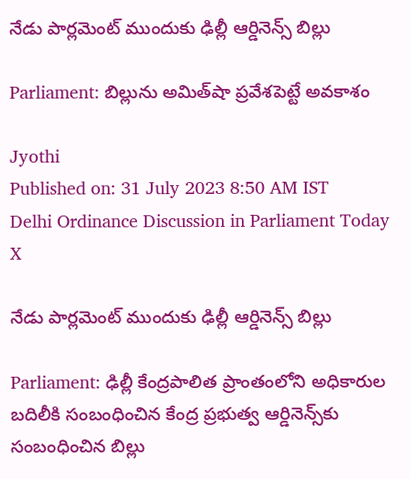నేడు పార్లమెంట్ ముందుకు ఢిల్లీ ఆర్డినెన్స్ బిల్లు

Parliament: బిల్లును అమిత్‌షా ప్రవేశపెట్టే అవకాశం

Jyothi
Published on: 31 July 2023 8:50 AM IST
Delhi Ordinance Discussion in Parliament Today
X

నేడు పార్లమెంట్ ముందుకు ఢిల్లీ ఆర్డినెన్స్ బిల్లు

Parliament: ఢిల్లీ కేంద్రపాలిత ప్రాంతంలోని అధికారుల బదిలీకి సంబంధించిన కేంద్ర ప్రభుత్వ ఆర్డినెన్స్‌కు సంబంధించిన బిల్లు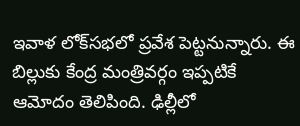ఇవాళ లోక్‌సభలో ప్రవేశ పెట్టనున్నారు. ఈ బిల్లుకు కేంద్ర మంత్రివర్గం ఇప్పటికే ఆమోదం తెలిపింది. ఢిల్లీలో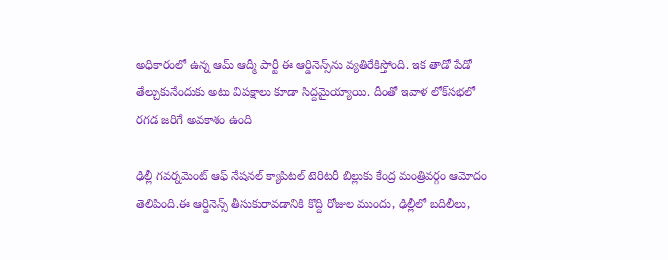అధికారంలో ఉన్న ఆమ్ ఆద్మీ పార్టీ ఈ ఆర్డినెన్స్‌ను వ్యతిరేకిస్తోంది. ఇక తాడో పేడో తేల్చుకునేందుకు అటు విపక్షాలు కూడా సిద్దమైయ్యాయి. దీంతో ఇవాళ లోక్‌సభలో రగడ జరిగే అవకాశం ఉంది

ఢిల్లీ గవర్నమెంట్ ఆఫ్ నేషనల్ క్యాపిటల్ టెరిటరీ బిల్లుకు కేంద్ర మంత్రివర్గం ఆమోదం తెలిపింది.ఈ ఆర్డినెన్స్ తీసుకురావడానికి కొద్ది రోజుల ముందు, ఢిల్లీలో బదిలీలు,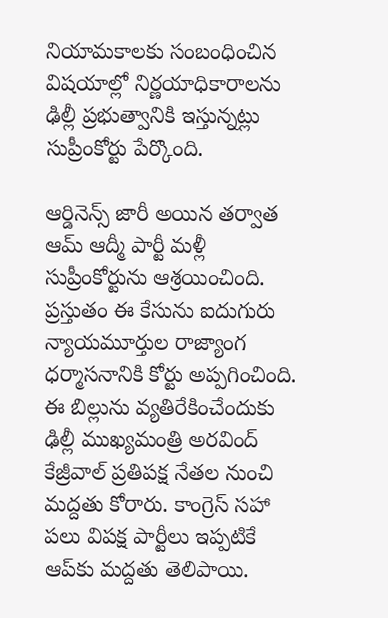నియామకాలకు సంబంధించిన విషయాల్లో నిర్ణయాధికారాలను ఢిల్లీ ప్రభుత్వానికి ఇస్తున్నట్లు సుప్రీంకోర్టు పేర్కొంది.

ఆర్డినెన్స్ జారీ అయిన తర్వాత ఆమ్ ఆద్మీ పార్టీ మళ్లీ సుప్రీంకోర్టును ఆశ్రయించింది. ప్రస్తుతం ఈ కేసును ఐదుగురు న్యాయమూర్తుల రాజ్యాంగ ధర్మాసనానికి కోర్టు అప్పగించింది. ఈ బిల్లును వ్యతిరేకించేందుకు ఢిల్లీ ముఖ్యమంత్రి అరవింద్ కేజ్రీవాల్ ప్రతిపక్ష నేతల నుంచి మద్దతు కోరారు. కాంగ్రెస్ సహా పలు విపక్ష పార్టీలు ఇప్పటికే ఆప్‌కు మద్దతు తెలిపాయి.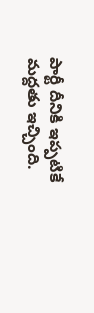పార్టీ దీనికి ఇప్పటికే మద్దతు ఇచ్చింది.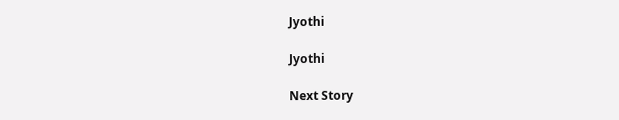Jyothi

Jyothi

Next Story